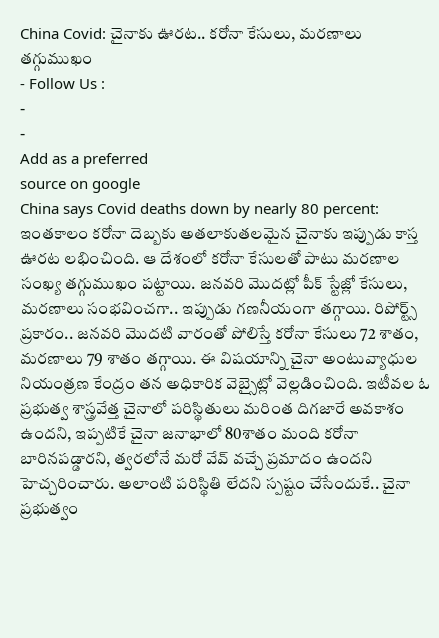China Covid: చైనాకు ఊరట.. కరోనా కేసులు, మరణాలు తగ్గుముఖం
- Follow Us :
-
-
Add as a preferred
source on google
China says Covid deaths down by nearly 80 percent: ఇంతకాలం కరోనా దెబ్బకు అతలాకుతలమైన చైనాకు ఇప్పుడు కాస్త ఊరట లభించింది. ఆ దేశంలో కరోనా కేసులతో పాటు మరణాల సంఖ్య తగ్గుముఖం పట్టాయి. జనవరి మొదట్లో పీక్ స్టేజ్లో కేసులు, మరణాలు సంభవించగా.. ఇప్పుడు గణనీయంగా తగ్గాయి. రిపోర్ట్స్ ప్రకారం.. జనవరి మొదటి వారంతో పోలిస్తే కరోనా కేసులు 72 శాతం, మరణాలు 79 శాతం తగ్గాయి. ఈ విషయాన్ని చైనా అంటువ్యాధుల నియంత్రణ కేంద్రం తన అధికారిక వెబ్సైట్లో వెల్లడించింది. ఇటీవల ఓ ప్రభుత్వ శాస్త్రవేత్త చైనాలో పరిస్థితులు మరింత దిగజారే అవకాశం ఉందని, ఇప్పటికే చైనా జనాభాలో 80శాతం మంది కరోనా బారినపడ్డారని, త్వరలోనే మరో వేవ్ వచ్చే ప్రమాదం ఉందని హెచ్చరించారు. అలాంటి పరిస్థితి లేదని స్పష్టం చేసేందుకే.. చైనా ప్రభుత్వం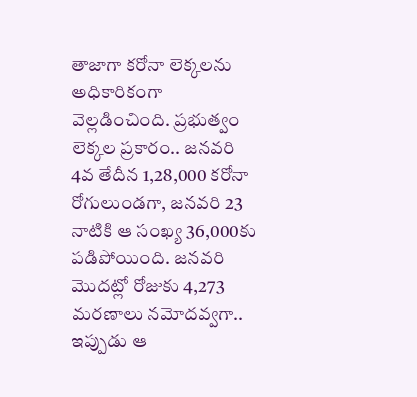తాజాగా కరోనా లెక్కలను అధికారికంగా వెల్లడించింది. ప్రభుత్వం లెక్కల ప్రకారం.. జనవరి 4వ తేదీన 1,28,000 కరోనా రోగులుండగా, జనవరి 23 నాటికి ఆ సంఖ్య 36,000కు పడిపోయింది. జనవరి మొదట్లో రోజుకు 4,273 మరణాలు నమోదవ్వగా.. ఇప్పుడు ఆ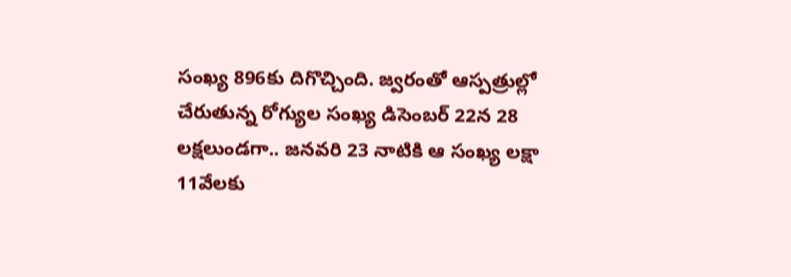సంఖ్య 896కు దిగొచ్చింది. జ్వరంతో ఆస్పత్రుల్లో చేరుతున్న రోగ్యుల సంఖ్య డిసెంబర్ 22న 28 లక్షలుండగా.. జనవరి 23 నాటికి ఆ సంఖ్య లక్షా 11వేలకు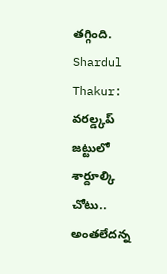తగ్గింది.
Shardul Thakur: వరల్డ్కప్ జట్టులో శార్దూల్కి చోటు.. అంతలేదన్న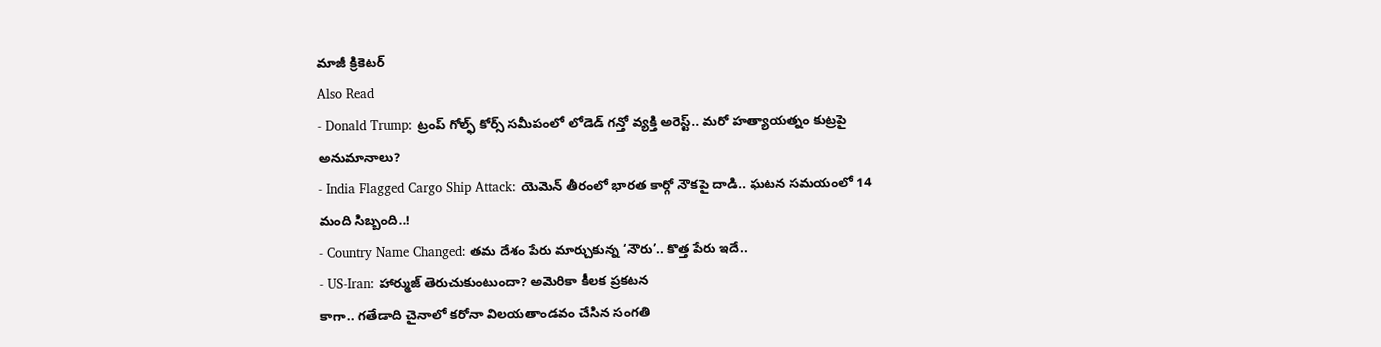మాజీ క్రికెటర్
Also Read
- Donald Trump: ట్రంప్ గోల్ఫ్ కోర్స్ సమీపంలో లోడెడ్ గన్తో వ్యక్తి అరెస్ట్.. మరో హత్యాయత్నం కుట్రపై అనుమానాలు?
- India Flagged Cargo Ship Attack: యెమెన్ తీరంలో భారత కార్గో నౌకపై దాడి.. ఘటన సమయంలో 14 మంది సిబ్బంది..!
- Country Name Changed: తమ దేశం పేరు మార్చుకున్న ‘నౌరు’.. కొత్త పేరు ఇదే..
- US-Iran: హార్ముజ్ తెరుచుకుంటుందా? అమెరికా కీలక ప్రకటన
కాగా.. గతేడాది చైనాలో కరోనా విలయతాండవం చేసిన సంగతి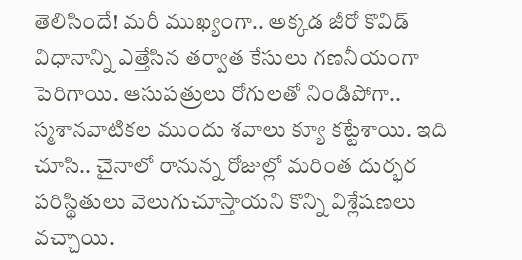తెలిసిందే! మరీ ముఖ్యంగా.. అక్కడ జీరో కొవిడ్ విధానాన్ని ఎత్తేసిన తర్వాత కేసులు గణనీయంగా పెరిగాయి. ఆసుపత్రులు రోగులతో నిండిపోగా.. స్మశానవాటికల ముందు శవాలు క్యూ కట్టేశాయి. ఇది చూసి.. చైనాలో రానున్న రోజుల్లో మరింత దుర్భర పరిస్థితులు వెలుగుచూస్తాయని కొన్ని విశ్లేషణలు వచ్చాయి.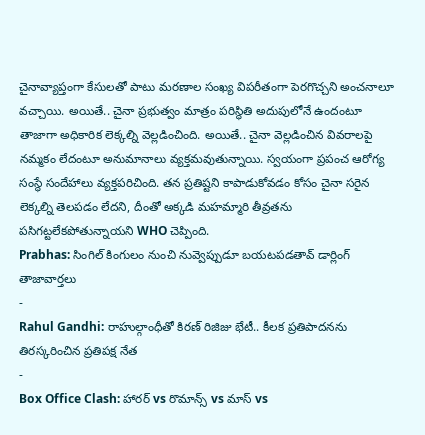చైనావ్యాప్తంగా కేసులతో పాటు మరణాల సంఖ్య విపరీతంగా పెరగొచ్చని అంచనాలూ వచ్చాయి. అయితే.. చైనా ప్రభుత్వం మాత్రం పరిస్థితి అదుపులోనే ఉందంటూ తాజాగా అధికారిక లెక్కల్ని వెల్లడించింది. అయితే.. చైనా వెల్లడించిన వివరాలపై నమ్మకం లేదంటూ అనుమానాలు వ్యక్తమవుతున్నాయి. స్వయంగా ప్రపంచ ఆరోగ్య సంస్థే సందేహాలు వ్యక్తపరిచింది. తన ప్రతిష్టని కాపాడుకోవడం కోసం చైనా సరైన లెక్కల్ని తెలపడం లేదని, దీంతో అక్కడి మహమ్మారి తీవ్రతను పసిగట్టలేకపోతున్నాయని WHO చెప్పింది.
Prabhas: సింగిల్ కింగులం నుంచి నువ్వెప్పుడూ బయటపడతావ్ డార్లింగ్
తాజావార్తలు
-
Rahul Gandhi: రాహుల్గాంధీతో కిరణ్ రిజిజు భేటీ.. కీలక ప్రతిపాదనను తిరస్కరించిన ప్రతిపక్ష నేత
-
Box Office Clash: హారర్ vs రొమాన్స్ vs మాస్ vs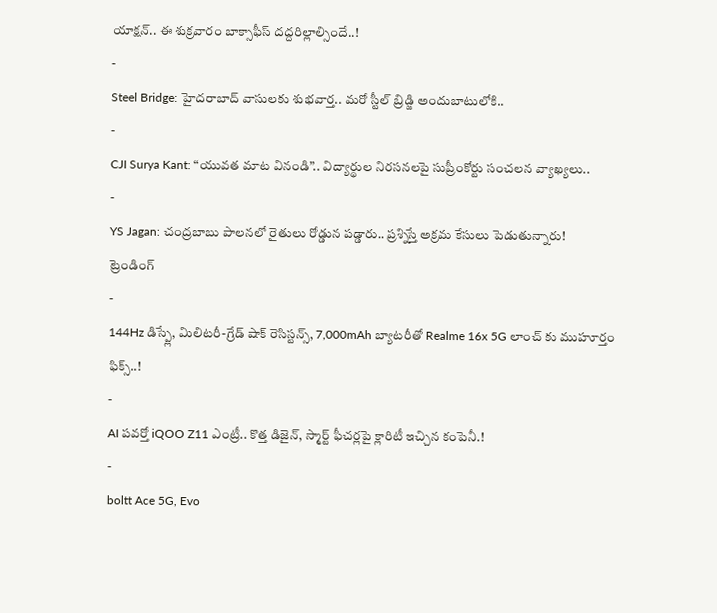యాక్షన్.. ఈ శుక్రవారం బాక్సాఫీస్ దద్దరిల్లాల్సిందే..!
-
Steel Bridge: హైదరాబాద్ వాసులకు శుభవార్త.. మరో స్టీల్ బ్రిడ్జి అందుబాటులోకి..
-
CJI Surya Kant: “యువత మాట వినండి”.. విద్యార్థుల నిరసనలపై సుప్రీంకోర్టు సంచలన వ్యాఖ్యలు..
-
YS Jagan: చంద్రబాబు పాలనలో రైతులు రోడ్డున పడ్డారు.. ప్రశ్నిస్తే అక్రమ కేసులు పెడుతున్నారు!
ట్రెండింగ్
-
144Hz డిస్ప్లే, మిలిటరీ-గ్రేడ్ షాక్ రెసిస్టన్స్, 7,000mAh బ్యాటరీతో Realme 16x 5G లాంచ్ కు ముహూర్తం ఫిక్స్..!
-
AI పవర్తో iQOO Z11 ఎంట్రీ.. కొత్త డిజైన్, స్మార్ట్ ఫీచర్లపై క్లారిటీ ఇచ్చిన కంపెనీ.!
-
boltt Ace 5G, Evo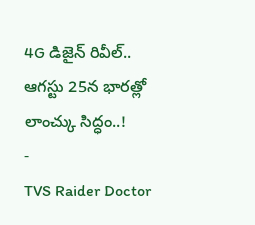4G డిజైన్ రివీల్.. ఆగస్టు 25న భారత్లో లాంచ్కు సిద్ధం..!
-
TVS Raider Doctor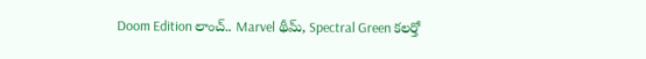Doom Edition లాంచ్.. Marvel థీమ్, Spectral Green కలర్తో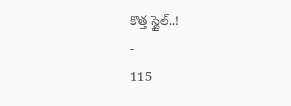కొత్త స్టైల్..!
-
115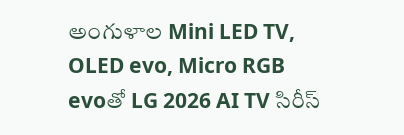అంగుళాల Mini LED TV, OLED evo, Micro RGB evoతో LG 2026 AI TV సిరీస్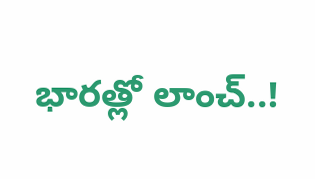భారత్లో లాంచ్..!